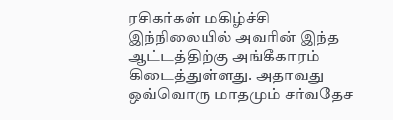ரசிகர்கள் மகிழ்ச்சி
இந்நிலையில் அவரின் இந்த ஆட்டத்திற்கு அங்கீகாரம் கிடைத்துள்ளது. அதாவது ஒவ்வொரு மாதமும் சர்வதேச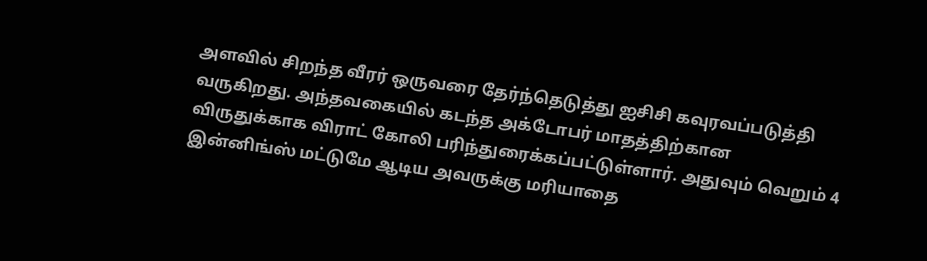அளவில் சிறந்த வீரர் ஒருவரை தேர்ந்தெடுத்து ஐசிசி கவுரவப்படுத்தி வருகிறது. அந்தவகையில் கடந்த அக்டோபர் மாதத்திற்கான விருதுக்காக விராட் கோலி பரிந்துரைக்கப்பட்டுள்ளார். அதுவும் வெறும் 4 இன்னிங்ஸ் மட்டுமே ஆடிய அவருக்கு மரியாதை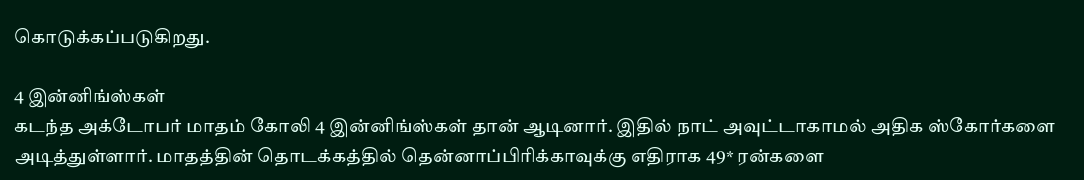கொடுக்கப்படுகிறது.

4 இன்னிங்ஸ்கள்
கடந்த அக்டோபர் மாதம் கோலி 4 இன்னிங்ஸ்கள் தான் ஆடினார். இதில் நாட் அவுட்டாகாமல் அதிக ஸ்கோர்களை அடித்துள்ளார். மாதத்தின் தொடக்கத்தில் தென்னாப்பிரிக்காவுக்கு எதிராக 49* ரன்களை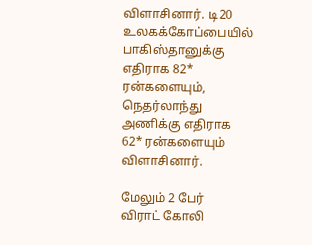விளாசினார். டி20 உலகக்கோப்பையில் பாகிஸ்தானுக்கு எதிராக 82* ரன்களையும், நெதர்லாந்து அணிக்கு எதிராக 62* ரன்களையும் விளாசினார்.

மேலும் 2 பேர்
விராட் கோலி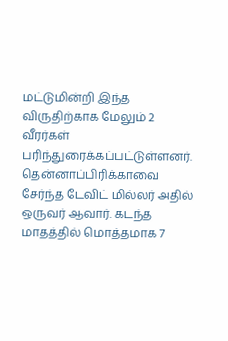மட்டுமின்றி இந்த விருதிற்காக மேலும் 2 வீரர்கள் பரிந்துரைக்கப்பட்டுள்ளனர். தென்னாப்பிரிக்காவை சேர்ந்த டேவிட் மில்லர் அதில் ஒருவர் ஆவார். கடந்த மாதத்தில் மொத்தமாக 7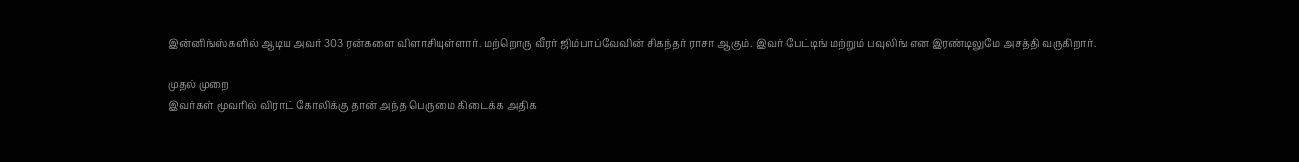இன்னிங்ஸ்களில் ஆடிய அவர் 303 ரன்களை விளாசியுள்ளார். மற்றொரு வீரர் ஜிம்பாப்வேவின் சிகந்தர் ராசா ஆகும். இவர் பேட்டிங் மற்றும் பவுலிங் என இரண்டிலுமே அசத்தி வருகிறார்.

முதல் முறை
இவர்கள் மூவரில் விராட் கோலிக்கு தான் அந்த பெருமை கிடைக்க அதிக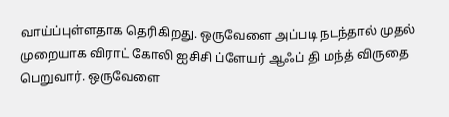வாய்ப்புள்ளதாக தெரிகிறது. ஒருவேளை அப்படி நடந்தால் முதல் முறையாக விராட் கோலி ஐசிசி ப்ளேயர் ஆஃப் தி மந்த் விருதை பெறுவார். ஒருவேளை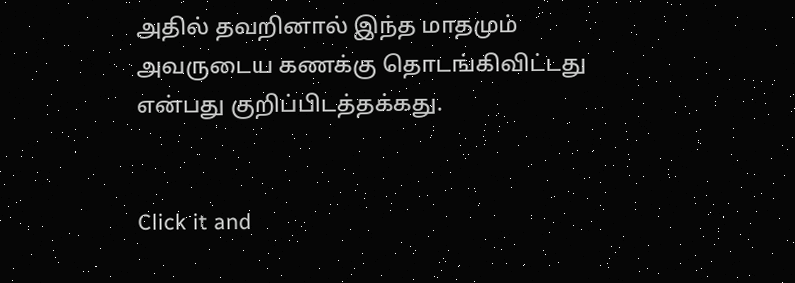அதில் தவறினால் இந்த மாதமும் அவருடைய கணக்கு தொடங்கிவிட்டது என்பது குறிப்பிடத்தக்கது.


Click it and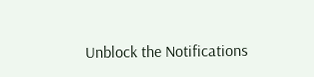Unblock the Notifications